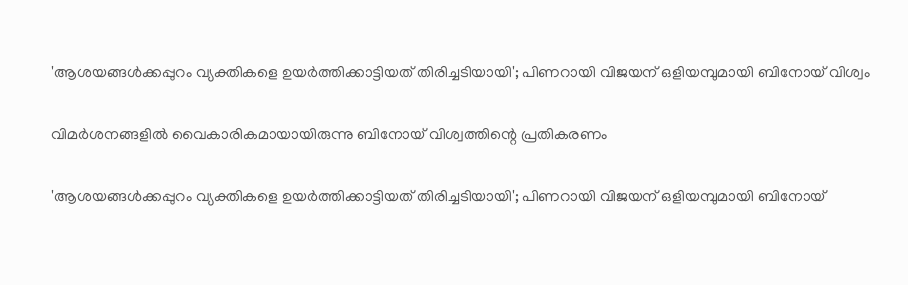'ആശയങ്ങള്‍ക്കപ്പുറം വ്യക്തികളെ ഉയര്‍ത്തിക്കാട്ടിയത് തിരിച്ചടിയായി'; പിണറായി വിജയന് ഒളിയമ്പുമായി ബിനോയ് വിശ്വം

വിമര്‍ശനങ്ങളില്‍ വൈകാരികമായായിരുന്നു ബിനോയ് വിശ്വത്തിന്റെ പ്രതികരണം

'ആശയങ്ങള്‍ക്കപ്പുറം വ്യക്തികളെ ഉയര്‍ത്തിക്കാട്ടിയത് തിരിച്ചടിയായി'; പിണറായി വിജയന് ഒളിയമ്പുമായി ബിനോയ്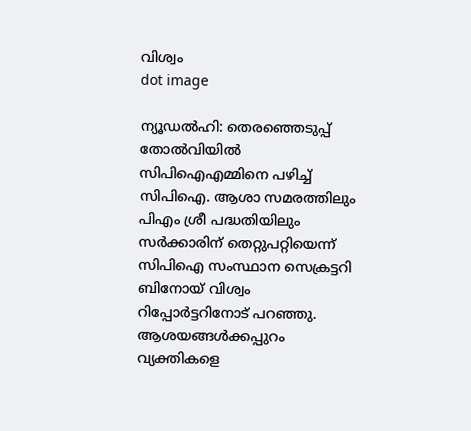വിശ്വം
dot image

ന്യൂഡല്‍ഹി: തെരഞ്ഞെടുപ്പ് തോല്‍വിയില്‍ സിപിഐഎമ്മിനെ പഴിച്ച് സിപിഐ. ആശാ സമരത്തിലും പിഎം ശ്രീ പദ്ധതിയിലും സര്‍ക്കാരിന് തെറ്റുപറ്റിയെന്ന് സിപിഐ സംസ്ഥാന സെക്രട്ടറി ബിനോയ് വിശ്വം റിപ്പോര്‍ട്ടറിനോട് പറഞ്ഞു. ആശയങ്ങള്‍ക്കപ്പുറം വ്യക്തികളെ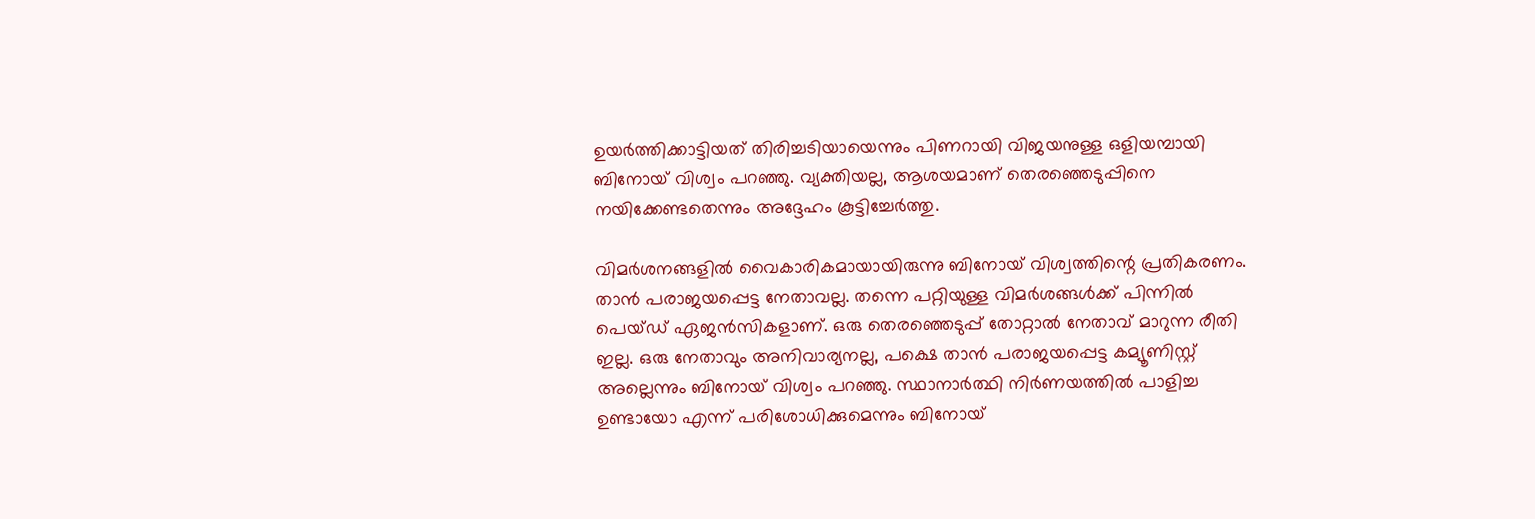ഉയര്‍ത്തിക്കാട്ടിയത് തിരിച്ചടിയായെന്നും പിണറായി വിജയനുള്ള ഒളിയമ്പായി ബിനോയ് വിശ്വം പറഞ്ഞു. വ്യക്തിയല്ല, ആശയമാണ് തെരഞ്ഞെടുപ്പിനെ നയിക്കേണ്ടതെന്നും അദ്ദേഹം കൂട്ടിച്ചേര്‍ത്തു.

വിമര്‍ശനങ്ങളില്‍ വൈകാരികമായായിരുന്നു ബിനോയ് വിശ്വത്തിന്റെ പ്രതികരണം. താന്‍ പരാജയപ്പെട്ട നേതാവല്ല. തന്നെ പറ്റിയുള്ള വിമര്‍ശങ്ങള്‍ക്ക് പിന്നില്‍ പെയ്ഡ് ഏജന്‍സികളാണ്. ഒരു തെരഞ്ഞെടുപ്പ് തോറ്റാല്‍ നേതാവ് മാറുന്ന രീതി ഇല്ല. ഒരു നേതാവും അനിവാര്യനല്ല, പക്ഷെ താന്‍ പരാജയപ്പെട്ട കമ്യൂണിസ്റ്റ് അല്ലെന്നും ബിനോയ് വിശ്വം പറഞ്ഞു. സ്ഥാനാര്‍ത്ഥി നിര്‍ണയത്തില്‍ പാളിച്ച ഉണ്ടായോ എന്ന് പരിശോധിക്കുമെന്നും ബിനോയ്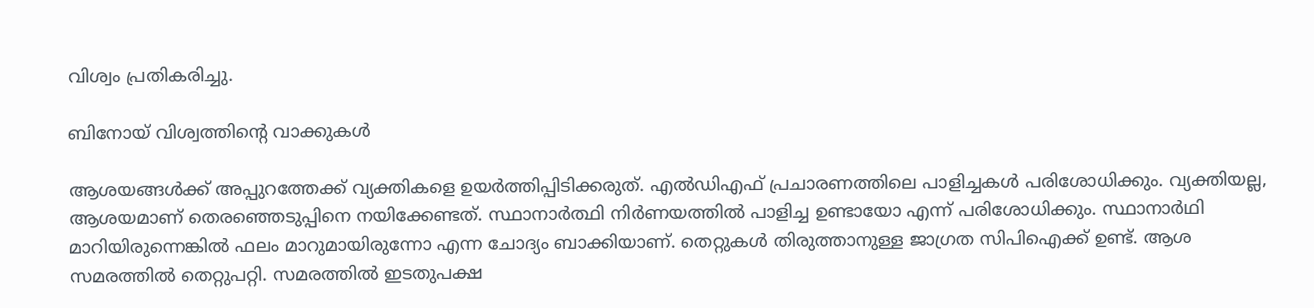വിശ്വം പ്രതികരിച്ചു.

ബിനോയ് വിശ്വത്തിന്റെ വാക്കുകള്‍

ആശയങ്ങള്‍ക്ക് അപ്പുറത്തേക്ക് വ്യക്തികളെ ഉയര്‍ത്തിപ്പിടിക്കരുത്. എല്‍ഡിഎഫ് പ്രചാരണത്തിലെ പാളിച്ചകള്‍ പരിശോധിക്കും. വ്യക്തിയല്ല, ആശയമാണ് തെരഞ്ഞെടുപ്പിനെ നയിക്കേണ്ടത്. സ്ഥാനാര്‍ത്ഥി നിര്‍ണയത്തില്‍ പാളിച്ച ഉണ്ടായോ എന്ന് പരിശോധിക്കും. സ്ഥാനാര്‍ഥി മാറിയിരുന്നെങ്കില്‍ ഫലം മാറുമായിരുന്നോ എന്ന ചോദ്യം ബാക്കിയാണ്. തെറ്റുകള്‍ തിരുത്താനുള്ള ജാഗ്രത സിപിഐക്ക് ഉണ്ട്. ആശ സമരത്തില്‍ തെറ്റുപറ്റി. സമരത്തില്‍ ഇടതുപക്ഷ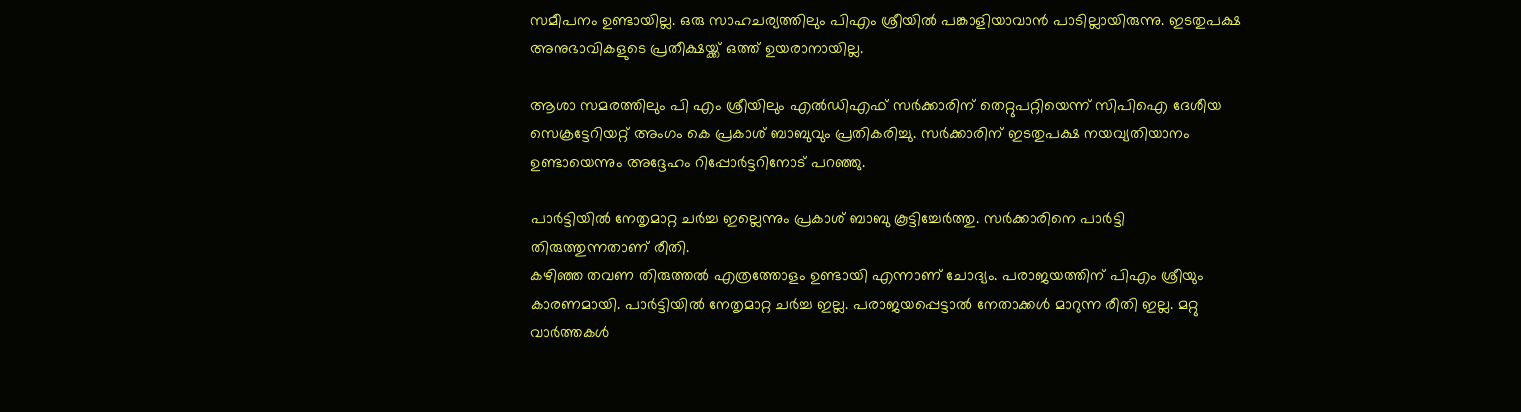സമീപനം ഉണ്ടായില്ല. ഒരു സാഹചര്യത്തിലും പിഎം ശ്രീയില്‍ പങ്കാളിയാവാന്‍ പാടില്ലായിരുന്നു. ഇടതുപക്ഷ അനുഭാവികളുടെ പ്രതീക്ഷയ്ക്ക് ഒത്ത് ഉയരാനായില്ല.

ആശാ സമരത്തിലും പി എം ശ്രീയിലും എല്‍ഡിഎഫ് സര്‍ക്കാരിന് തെറ്റുപറ്റിയെന്ന് സിപിഐ ദേശീയ സെക്രട്ടേറിയറ്റ് അംഗം കെ പ്രകാശ് ബാബുവും പ്രതികരിച്ചു. സര്‍ക്കാരിന് ഇടതുപക്ഷ നയവ്യതിയാനം ഉണ്ടായെന്നും അദ്ദേഹം റിപ്പോര്‍ട്ടറിനോട് പറഞ്ഞു.

പാര്‍ട്ടിയില്‍ നേതൃമാറ്റ ചര്‍ച്ച ഇല്ലെന്നും പ്രകാശ് ബാബു കൂട്ടിച്ചേര്‍ത്തു. സര്‍ക്കാരിനെ പാര്‍ട്ടി തിരുത്തുന്നതാണ് രീതി.
കഴിഞ്ഞ തവണ തിരുത്തല്‍ എത്രത്തോളം ഉണ്ടായി എന്നാണ് ചോദ്യം. പരാജയത്തിന് പിഎം ശ്രീയും കാരണമായി. പാര്‍ട്ടിയില്‍ നേതൃമാറ്റ ചര്‍ച്ച ഇല്ല. പരാജയപ്പെട്ടാല്‍ നേതാക്കള്‍ മാറുന്ന രീതി ഇല്ല. മറ്റു വാര്‍ത്തകള്‍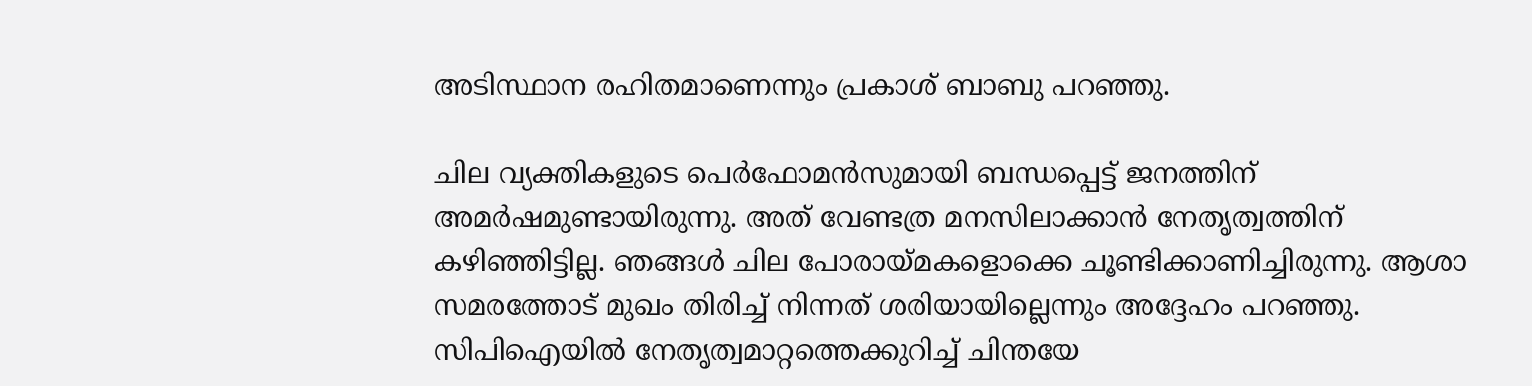അടിസ്ഥാന രഹിതമാണെന്നും പ്രകാശ് ബാബു പറഞ്ഞു.

ചില വ്യക്തികളുടെ പെര്‍ഫോമന്‍സുമായി ബന്ധപ്പെട്ട് ജനത്തിന് അമര്‍ഷമുണ്ടായിരുന്നു. അത് വേണ്ടത്ര മനസിലാക്കാന്‍ നേതൃത്വത്തിന് കഴിഞ്ഞിട്ടില്ല. ഞങ്ങള്‍ ചില പോരായ്മകളൊക്കെ ചൂണ്ടിക്കാണിച്ചിരുന്നു. ആശാ സമരത്തോട് മുഖം തിരിച്ച് നിന്നത് ശരിയായില്ലെന്നും അദ്ദേഹം പറഞ്ഞു. സിപിഐയില്‍ നേതൃത്വമാറ്റത്തെക്കുറിച്ച് ചിന്തയേ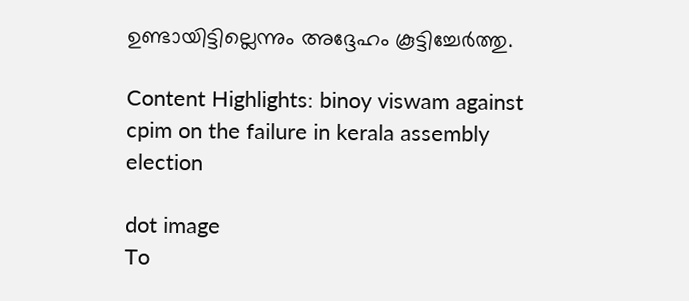ഉണ്ടായിട്ടില്ലെന്നും അദ്ദേഹം കൂട്ടിച്ചേർത്തു.

Content Highlights: binoy viswam against cpim on the failure in kerala assembly election

dot image
To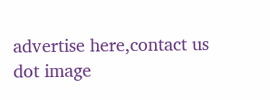advertise here,contact us
dot image